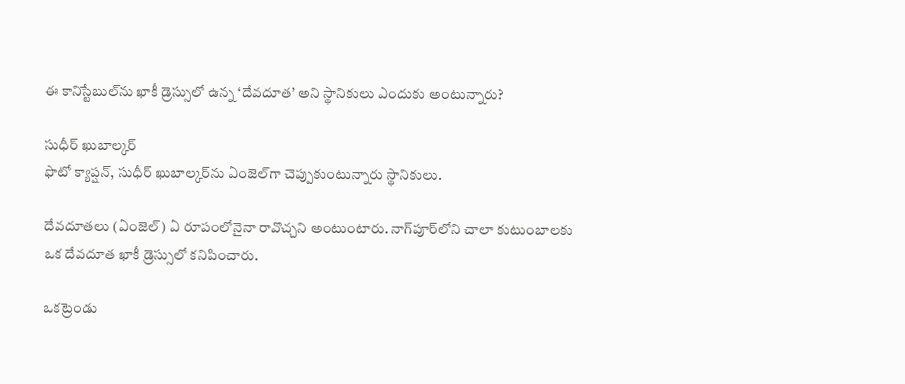ఈ కానిస్టేబుల్‌ను ఖాకీ డ్రెస్సులో ఉన్న ‘దేవదూత’ అని స్థానికులు ఎందుకు అంటున్నారు?

సుధీర్ ఖుబాల్కర్‌
ఫొటో క్యాప్షన్, సుధీర్ ఖుబాల్కర్‌‌ను ఏంజెల్‌గా చెప్పుకుంటున్నారు స్థానికులు.

దేవదూతలు (ఏంజెల్) ఏ రూపంలోనైనా రావొచ్చని అంటుంటారు. నాగ్‌పూర్‌లోని చాలా కుటుంబాలకు ఒక దేవదూత ఖాకీ డ్రెస్సులో కనిపించారు.

ఒకట్రెండు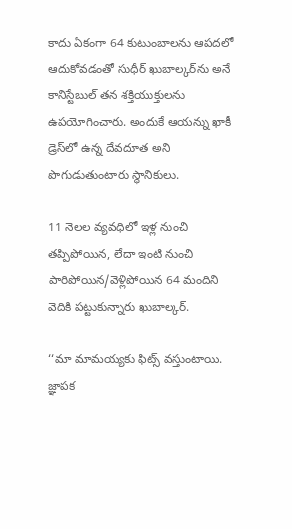కాదు ఏకంగా 64 కుటుంబాలను ఆపదలో ఆదుకోవడంతో సుధీర్ ఖుబాల్కర్‌ను అనే కానిస్టేబుల్ తన శక్తియుక్తులను ఉపయోగించారు. అందుకే ఆయన్ను ఖాకీ డ్రెస్‌లో ఉన్న దేవదూత అని పొగుడుతుంటారు స్థానికులు.

11 నెలల వ్యవధిలో ఇళ్ల నుంచి తప్పిపోయిన, లేదా ఇంటి నుంచి పారిపోయిన/వెళ్లిపోయిన 64 మందిని వెదికి పట్టుకున్నారు ఖుబాల్కర్.

‘‘మా మామయ్యకు ఫిట్స్ వస్తుంటాయి. జ్ఞాపక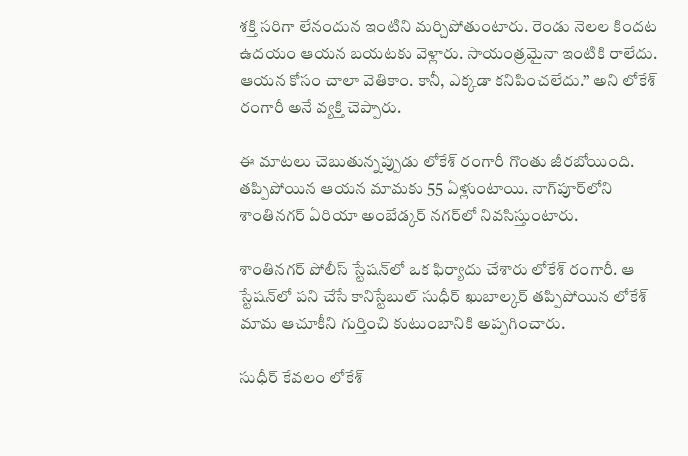శక్తి సరిగా లేనందున ఇంటిని మర్చిపోతుంటారు. రెండు నెలల కిందట ఉదయం ఆయన బయటకు వెళ్లారు. సాయంత్రమైనా ఇంటికి రాలేదు. ఆయన కోసం చాలా వెతికాం. కానీ, ఎక్కడా కనిపించలేదు.’’ అని లోకేశ్ రంగారీ అనే వ్యక్తి చెప్పారు.

ఈ మాటలు చెబుతున్నప్పుడు లోకేశ్ రంగారీ గొంతు జీరబోయింది. తప్పిపోయిన ఆయన మామకు 55 ఏళ్లుంటాయి. నాగ్‌పూర్‌లోని శాంతినగర్ ఏరియా అంబేడ్కర్ నగర్‌లో నివసిస్తుంటారు.

శాంతినగర్ పోలీస్ స్టేషన్‌లో ఒక ఫిర్యాదు చేశారు లోకేశ్ రంగారీ. ఆ స్టేషన్‌లో పని చేసే కానిస్టేబుల్ సుధీర్ ఖుబాల్కర్ తప్పిపోయిన లోకేశ్ మామ ఆచూకీని గుర్తించి కుటుంబానికి అప్పగించారు.

సుధీర్ కేవలం లోకేశ్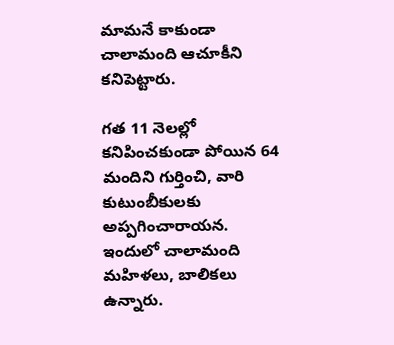మామనే కాకుండా చాలామంది ఆచూకీని కనిపెట్టారు.

గత 11 నెలల్లో కనిపించకుండా పోయిన 64 మందిని గుర్తించి, వారి కుటుంబీకులకు అప్పగించారాయన. ఇందులో చాలామంది మహిళలు, బాలికలు ఉన్నారు.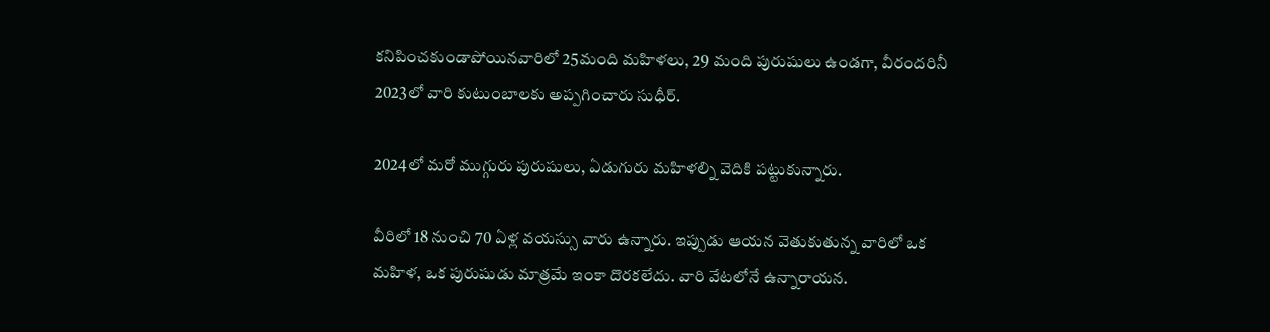కనిపించకుండాపోయినవారిలో 25మంది మహిళలు, 29 మంది పురుషులు ఉండగా, వీరందరినీ 2023లో వారి కుటుంబాలకు అప్పగించారు సుధీర్.

2024లో మరో ముగ్గురు పురుషులు, ఏడుగురు మహిళల్ని వెదికి పట్టుకున్నారు.

వీరిలో 18 నుంచి 70 ఏళ్ల వయస్సు వారు ఉన్నారు. ఇప్పుడు ఆయన వెతుకుతున్న వారిలో ఒక మహిళ, ఒక పురుషుడు మాత్రమే ఇంకా దొరకలేదు. వారి వేటలోనే ఉన్నారాయన.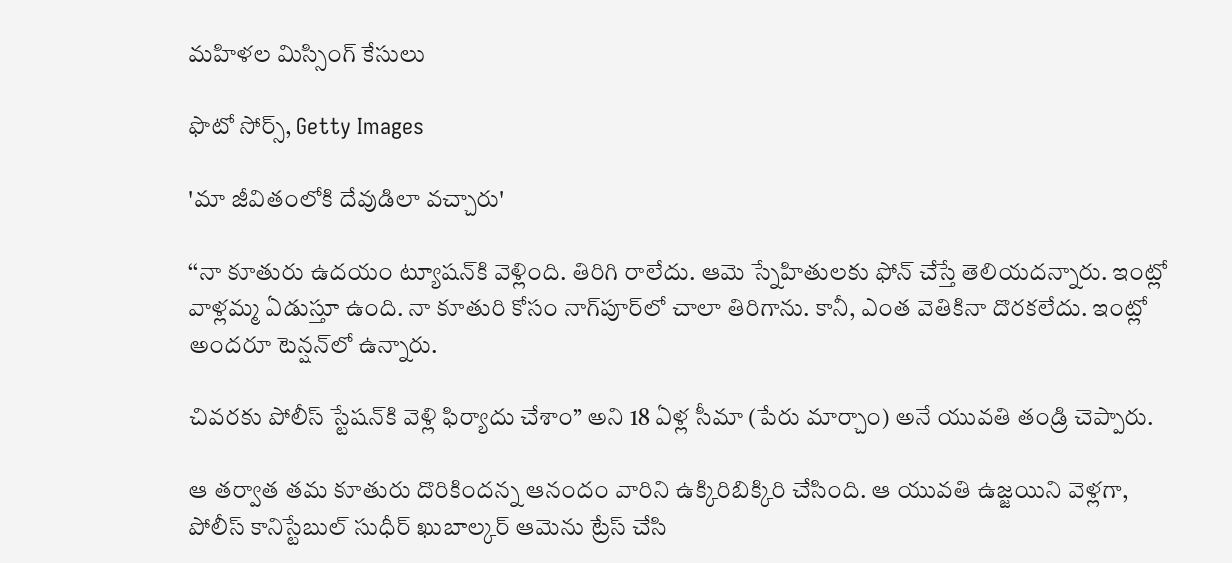మహిళల మిస్సింగ్ కేసులు

ఫొటో సోర్స్, Getty Images

'మా జీవితంలోకి దేవుడిలా వచ్చారు'

‘‘నా కూతురు ఉదయం ట్యూషన్‌‌కి వెళ్లింది. తిరిగి రాలేదు. ఆమె స్నేహితులకు ఫోన్ చేస్తే తెలియదన్నారు. ఇంట్లో వాళ్లమ్మ ఏడుస్తూ ఉంది. నా కూతురి కోసం నాగ్‌పూర్‌లో చాలా తిరిగాను. కానీ, ఎంత వెతికినా దొరకలేదు. ఇంట్లో అందరూ టెన్షన్‌లో ఉన్నారు.

చివరకు పోలీస్ స్టేషన్‌కి వెళ్లి ఫిర్యాదు చేశాం’’ అని 18 ఏళ్ల సీమా (పేరు మార్చాం) అనే యువతి తండ్రి చెప్పారు.

ఆ తర్వాత తమ కూతురు దొరికిందన్న ఆనందం వారిని ఉక్కిరిబిక్కిరి చేసింది. ఆ యువతి ఉజ్జయిని వెళ్లగా, పోలీస్ కానిస్టేబుల్ సుధీర్ ఖుబాల్కర్ ఆమెను ట్రేస్ చేసి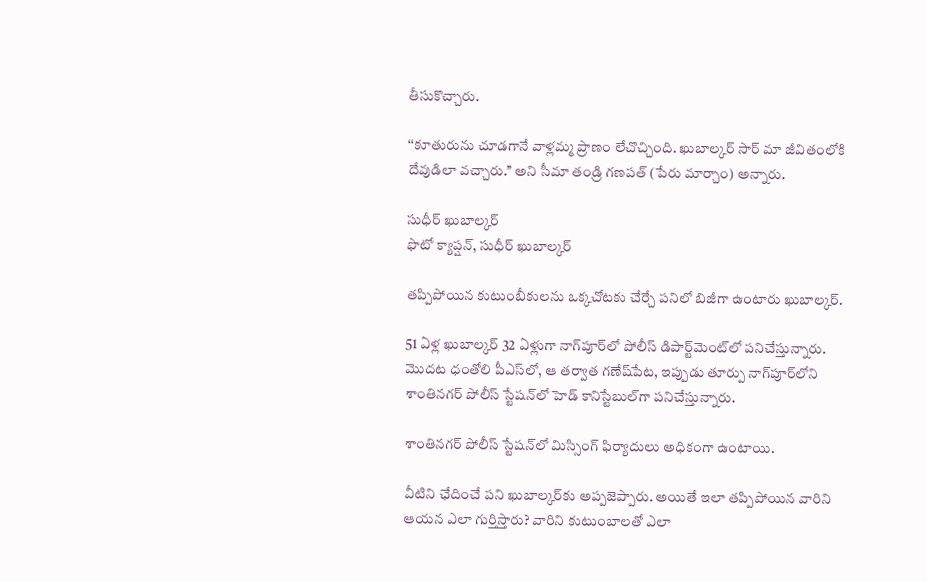తీసుకొచ్చారు.

‘‘కూతురును చూడగానే వాళ్లమ్మ ప్రాణం లేచొచ్చింది. ఖుబాల్కర్ సార్ మా జీవితంలోకి దేవుడిలా వచ్చారు.’’ అని సీమా తండ్రి గణపత్ (పేరు మార్చాం) అన్నారు.

సుధీర్ ఖుబాల్కర్‌
ఫొటో క్యాప్షన్, సుధీర్ ఖుబాల్కర్‌

తప్పిపోయిన కుటుంబీకులను ఒక్కచోటకు చేర్చే పనిలో బిజీగా ఉంటారు ఖుబాల్కర్.

51 ఏళ్ల ఖుబాల్కర్ 32 ఏళ్లుగా నాగ్‌పూర్‌లో పోలీస్‌ డిపార్ట్‌మెంట్‌లో పనిచేస్తున్నారు. మొదట ధంతోలి పీఎస్‌లో, ఆ తర్వాత గణేష్‌పేట, ఇప్పుడు తూర్పు నాగ్‌పూర్‌లోని శాంతినగర్ పోలీస్ స్టేషన్‌లో హెడ్ కానిస్టేబుల్‌గా పనిచేస్తున్నారు.

శాంతినగర్ పోలీస్ స్టేషన్‌లో మిస్సింగ్ ఫిర్యాదులు అధికంగా ఉంటాయి.

వీటిని ఛేదించే పని ఖుబాల్కర్‌కు అప్పజెప్పారు. అయితే ఇలా తప్పిపోయిన వారిని ఆయన ఎలా గుర్తిస్తారు? వారిని కుటుంబాలతో ఎలా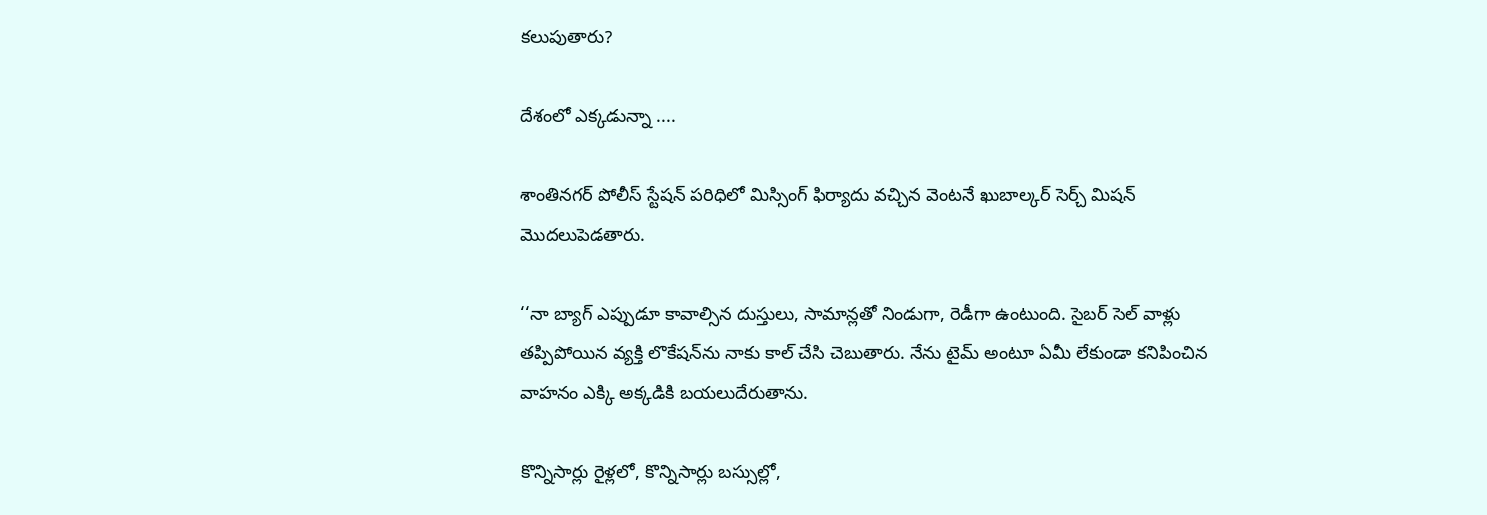కలుపుతారు?

దేశంలో ఎక్కడున్నా ....

శాంతినగర్ పోలీస్ స్టేషన్ పరిధిలో మిస్సింగ్ ఫిర్యాదు వచ్చిన వెంటనే ఖుబాల్కర్ సెర్చ్ మిషన్‌‌ మొదలుపెడతారు.

‘‘నా బ్యాగ్ ఎప్పుడూ కావాల్సిన దుస్తులు, సామాన్లతో నిండుగా, రెడీగా ఉంటుంది. సైబర్ సెల్ వాళ్లు తప్పిపోయిన వ్యక్తి లొకేషన్‌ను నాకు కాల్ చేసి చెబుతారు. నేను టైమ్ అంటూ ఏమీ లేకుండా కనిపించిన వాహనం ఎక్కి అక్కడికి బయలుదేరుతాను.

కొన్నిసార్లు రైళ్లలో, కొన్నిసార్లు బస్సుల్లో,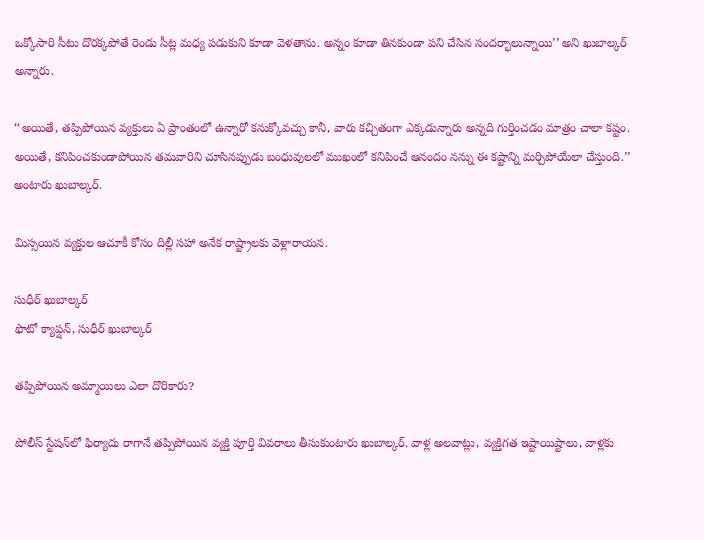ఒక్కోసారి సీటు దొరక్కపోతే రెండు సీట్ల మధ్య పడుకుని కూడా వెళతాను. అన్నం కూడా తినకుండా పని చేసిన సందర్భాలున్నాయి’’ అని ఖుబాల్కర్ అన్నారు.

‘‘అయితే, తప్పిపోయిన వ్యక్తులు ఏ ప్రాంతంలో ఉన్నారో కనుక్కోవచ్చు కానీ, వారు కచ్చితంగా ఎక్కడున్నారు అన్నది గుర్తించడం మాత్రం చాలా కష్టం. అయితే, కనిపించకుండాపోయిన తమవారిని చూసినప్పుడు బంధువులలో ముఖంలో కనిపించే ఆనందం నన్ను ఈ కష్టాన్ని మర్చిపోయేలా చేస్తుంది.’’ అంటారు ఖుబాల్కర్.

మిస్సయిన వ్యక్తుల ఆచూకీ కోసం దిల్లీ సహా అనేక రాష్ట్రాలకు వెళ్లారాయన.

సుధీర్ ఖుబాల్కర్‌
ఫొటో క్యాప్షన్, సుధీర్ ఖుబాల్కర్‌

తప్పిపోయిన అమ్మాయిలు ఎలా దొరికారు?

పోలీస్‌ స్టేషన్‌లో ఫిర్యాదు రాగానే తప్పిపోయిన వ్యక్తి పూర్తి వివరాలు తీసుకుంటారు ఖుబాల్కర్. వాళ్ల అలవాట్లు, వ్యక్తిగత ఇష్టాయిష్టాలు, వాళ్లకు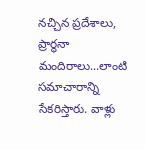నచ్చిన ప్రదేశాలు, ప్రార్థనా మందిరాలు...లాంటి సమాచారాన్ని సేకరిస్తారు. వాళ్లు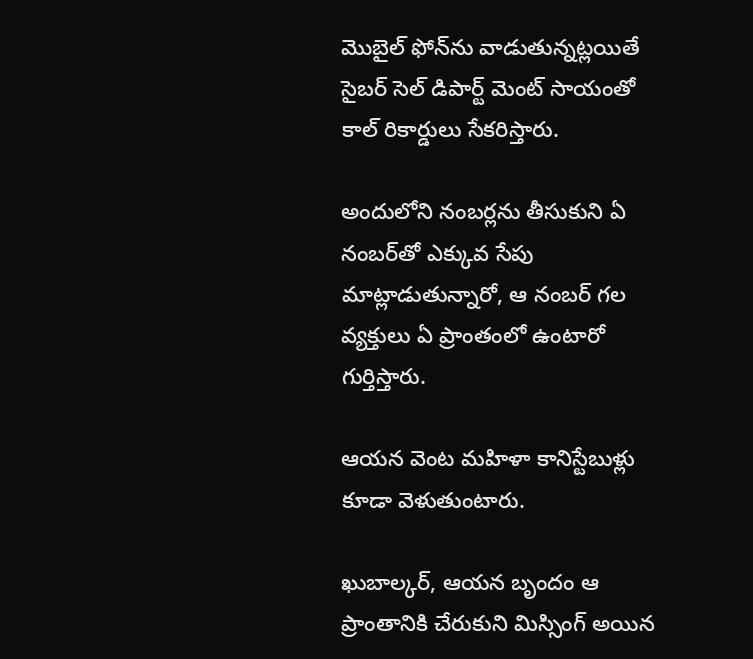మొబైల్ ఫోన్‌ను వాడుతున్నట్లయితే సైబర్ సెల్ డిపార్ట్ మెంట్ సాయంతో కాల్ రికార్డులు సేకరిస్తారు.

అందులోని నంబర్లను తీసుకుని ఏ నంబర్‌తో ఎక్కువ సేపు మాట్లాడుతున్నారో, ఆ నంబర్ గల వ్యక్తులు ఏ ప్రాంతంలో ఉంటారో గుర్తిస్తారు.

ఆయన వెంట మహిళా కానిస్టేబుళ్లు కూడా వెళుతుంటారు.

ఖుబాల్కర్, ఆయన బృందం ఆ ప్రాంతానికి చేరుకుని మిస్సింగ్ అయిన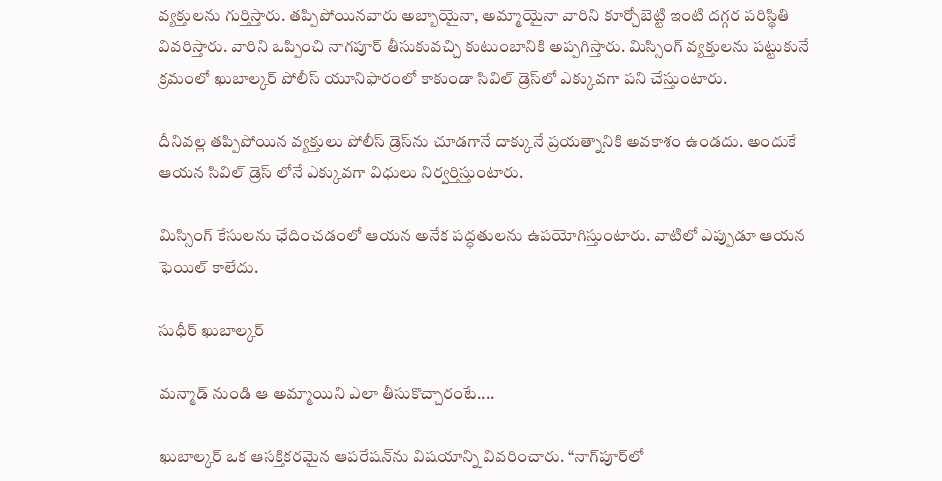వ్యక్తులను గుర్తిస్తారు. తప్పిపోయినవారు అబ్బాయైనా, అమ్మాయైనా వారిని కూర్చోబెట్టి ఇంటి దగ్గర పరిస్థితి వివరిస్తారు. వారిని ఒప్పించి నాగపూర్ తీసుకువచ్చి కుటుంబానికి అప్పగిస్తారు. మిస్సింగ్ వ్యక్తులను పట్టుకునే క్రమంలో ఖుబాల్కర్ పోలీస్ యూనిఫారంలో కాకుండా సివిల్ డ్రెస్‌లో ఎక్కువగా పని చేస్తుంటారు.

దీనివల్ల తప్పిపోయిన వ్యక్తులు పోలీస్ డ్రెస్‌ను చూడగానే దాక్కునే ప్రయత్నానికి అవకాశం ఉండదు. అందుకే ఆయన సివిల్ డ్రెస్ లోనే ఎక్కువగా విధులు నిర్వర్తిస్తుంటారు.

మిస్సింగ్ కేసులను ఛేదించడంలో ఆయన అనేక పద్ధతులను ఉపయోగిస్తుంటారు. వాటిలో ఎప్పుడూ ఆయన ఫెయిల్ కాలేదు.

సుధీర్ ఖుబాల్కర్‌

మన్మాడ్ నుండి ఆ అమ్మాయిని ఎలా తీసుకొచ్చారంటే....

ఖుబాల్కర్ ఒక ఆసక్తికరమైన ఆపరేషన్‌ను విషయాన్ని వివరించారు. “నాగ్‌పూర్‌లో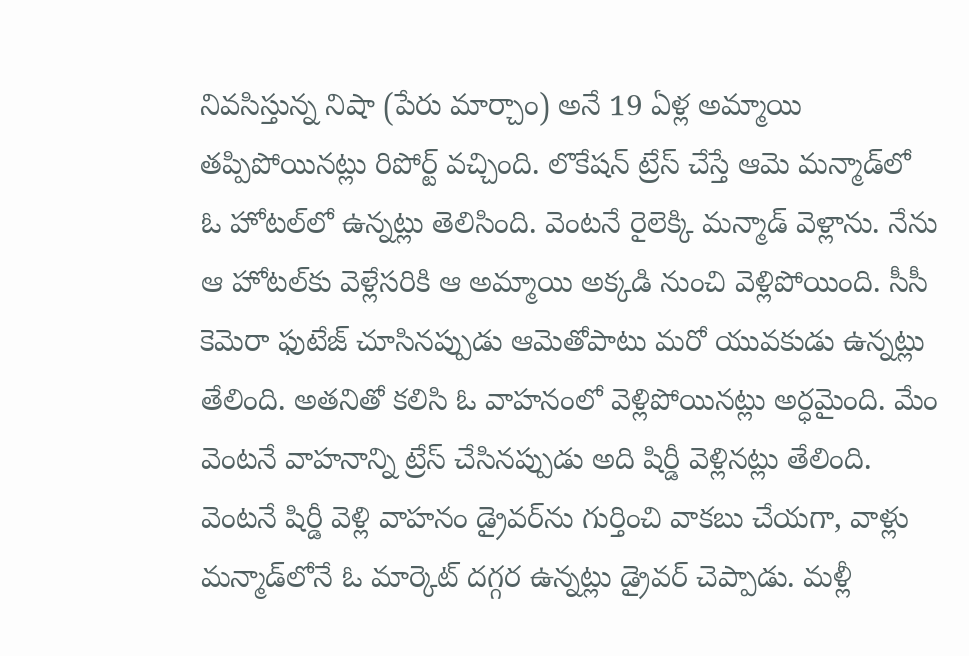నివసిస్తున్న నిషా (పేరు మార్చాం) అనే 19 ఏళ్ల అమ్మాయి తప్పిపోయినట్లు రిపోర్ట్ వచ్చింది. లొకేషన్ ట్రేస్ చేస్తే ఆమె మన్మాడ్‌లో ఓ హోటల్‌లో ఉన్నట్లు తెలిసింది. వెంటనే రైలెక్కి మన్మాడ్ వెళ్లాను. నేను ఆ హోటల్‌కు వెళ్లేసరికి ఆ అమ్మాయి అక్కడి నుంచి వెళ్లిపోయింది. సీసీ కెమెరా ఫుటేజ్ చూసినప్పుడు ఆమెతోపాటు మరో యువకుడు ఉన్నట్లు తేలింది. అతనితో కలిసి ఓ వాహనంలో వెళ్లిపోయినట్లు అర్ధమైంది. మేం వెంటనే వాహనాన్ని ట్రేస్ చేసినప్పుడు అది షిర్డీ వెళ్లినట్లు తేలింది. వెంటనే షిర్డీ వెళ్లి వాహనం డ్రైవర్‌ను గుర్తించి వాకబు చేయగా, వాళ్లు మన్మాడ్‌లోనే ఓ మార్కెట్ దగ్గర ఉన్నట్లు డ్రైవర్ చెప్పాడు. మళ్లీ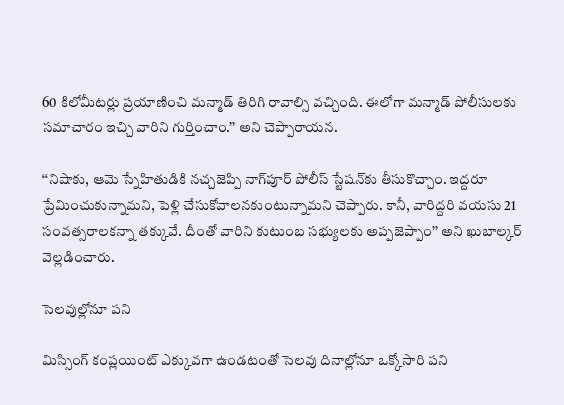60 కిలోమీటర్లు ప్రయాణించి మన్మాడ్ తిరిగి రావాల్సి వచ్చింది. ఈలోగా మన్మాడ్ పోలీసులకు సమాచారం ఇచ్చి వారిని గుర్తించాం.’’ అని చెప్పారాయన.

‘‘నిషాకు, ఆమె స్నేహితుడికి నచ్చజెప్పి నాగ్‌పూర్ పోలీస్ స్టేషన్‌కు తీసుకొచ్చాం. ఇద్దరూ ప్రేమించుకున్నామని, పెళ్లి చేసుకోవాలనకుంటున్నామని చెప్పారు. కానీ, వారిద్దరి వయసు 21 సంవత్సరాలకన్నా తక్కువే. దీంతో వారిని కుటుంబ సభ్యులకు అప్పజెప్పాం’’ అని ఖుబాల్కర్ వెల్లడించారు.

సెలవుల్లోనూ పని

మిస్సింగ్ కంప్లయింట్ ఎక్కువగా ఉండటంతో సెలవు దినాల్లోనూ ఒక్కోసారి పని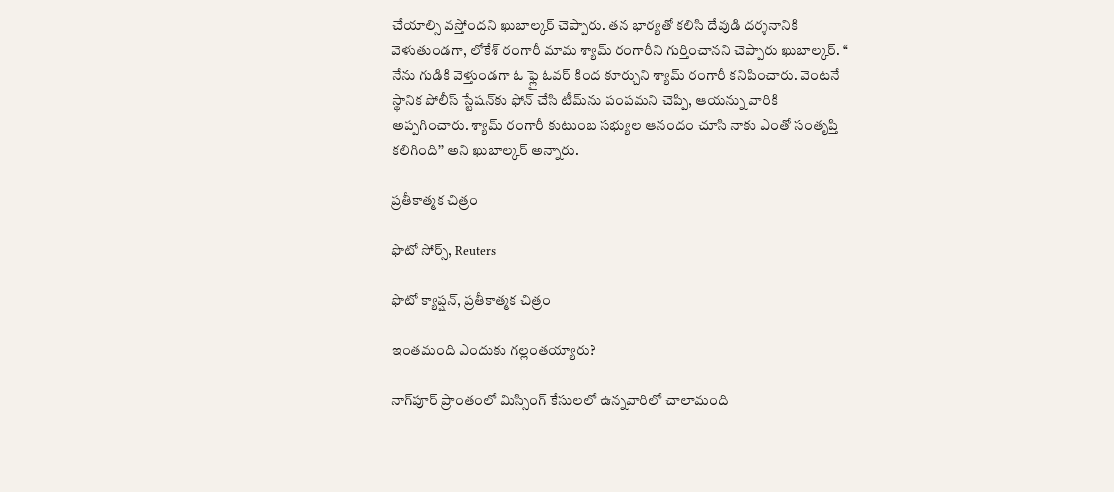చేయాల్సి వస్తోందని ఖుబాల్కర్ చెప్పారు. తన భార్యతో కలిసి దేవుడి దర్శనానికి వెళుతుండగా, లోకేశ్ రంగారీ మామ శ్యామ్ రంగారీని గుర్తించానని చెప్పారు ఖుబాల్కర్. ‘‘ నేను గుడికి వెళ్తుండగా ఓ ఫ్లై ఓవర్ కింద కూర్చుని శ్యామ్ రంగారీ కనిపించారు. వెంటనే స్థానిక పోలీస్ స్టేషన్‌కు ఫోన్ చేసి టీమ్‌ను పంపమని చెప్పి, ఆయన్ను వారికి అప్పగించారు. శ్యామ్ రంగారీ కుటుంబ సభ్యుల ఆనందం చూసి నాకు ఎంతో సంతృప్తి కలిగింది’’ అని ఖుబాల్కర్ అన్నారు.

ప్రతీకాత్మక చిత్రం

ఫొటో సోర్స్, Reuters

ఫొటో క్యాప్షన్, ప్రతీకాత్మక చిత్రం

ఇంతమంది ఎందుకు గల్లంతయ్యారు?

నాగ్‌పూర్ ప్రాంతంలో మిస్సింగ్ కేసులలో ఉన్నవారిలో చాలామంది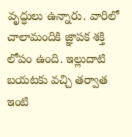వృద్ధులు ఉన్నారు. వారిలో చాలామందికి జ్ఞాపక శక్తి లోపం ఉంది. ఇల్లుదాటి బయటకు వచ్చి తర్వాత ఇంటి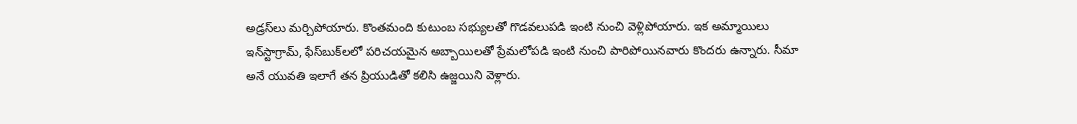అడ్రస్‌లు మర్చిపోయారు. కొంతమంది కుటుంబ సభ్యులతో గొడవలుపడి ఇంటి నుంచి వెళ్లిపోయారు. ఇక అమ్మాయిలు ఇన్‌స్టా‌గ్రామ్, ఫేస్‌బుక్‌లలో పరిచయమైన అబ్బాయిలతో ప్రేమలోపడి ఇంటి నుంచి పారిపోయినవారు కొందరు ఉన్నారు. సీమా అనే యువతి ఇలాగే తన ప్రియుడితో కలిసి ఉజ్జయిని వెళ్లారు.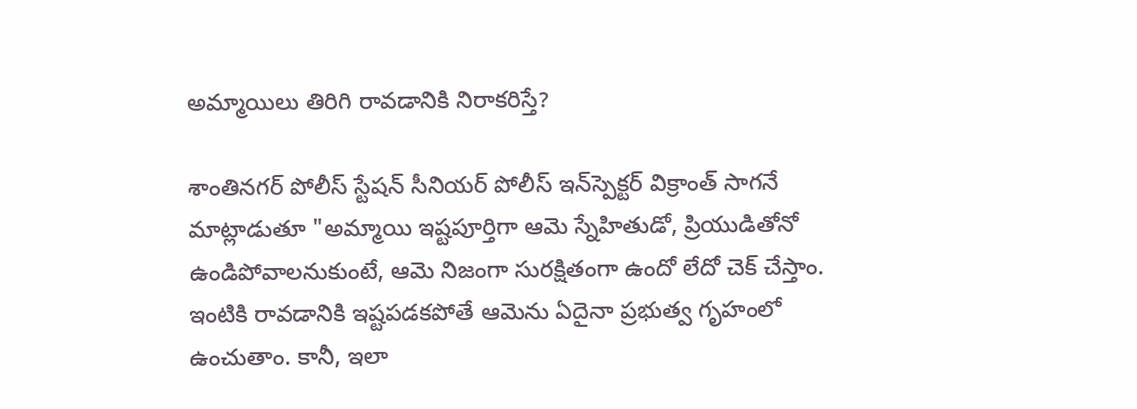అమ్మాయిలు తిరిగి రావడానికి నిరాకరిస్తే?

శాంతినగర్ పోలీస్ స్టేషన్ సీనియర్ పోలీస్ ఇన్‌స్పెక్టర్ విక్రాంత్ సాగనే మాట్లాడుతూ "అమ్మాయి ఇష్టపూర్తిగా ఆమె స్నేహితుడో, ప్రియుడితోనో ఉండిపోవాలనుకుంటే, ఆమె నిజంగా సురక్షితంగా ఉందో లేదో చెక్ చేస్తాం. ఇంటికి రావడానికి ఇష్టపడకపోతే ఆమెను ఏదైనా ప్రభుత్వ గృహంలో ఉంచుతాం. కానీ, ఇలా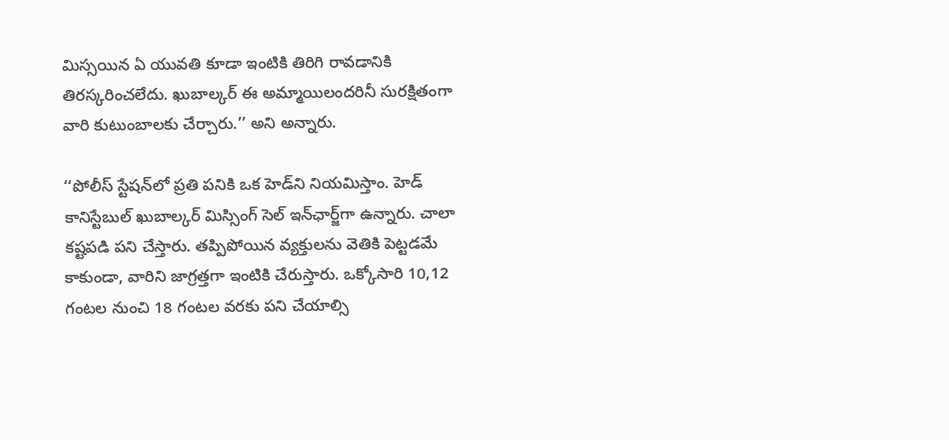మిస్సయిన ఏ యువతి కూడా ఇంటికి తిరిగి రావడానికి తిరస్కరించలేదు. ఖుబాల్కర్ ఈ అమ్మాయిలందరినీ సురక్షితంగా వారి కుటుంబాలకు చేర్చారు.’’ అని అన్నారు.

‘‘పోలీస్ స్టేషన్‌లో ప్రతి పనికి ఒక హెడ్‌ని నియమిస్తాం. హెడ్ కానిస్టేబుల్ ఖుబాల్కర్ మిస్సింగ్ సెల్ ఇన్‌ఛార్జ్‌గా ఉన్నారు. చాలా కష్టపడి పని చేస్తారు. తప్పిపోయిన వ్యక్తులను వెతికి పెట్టడమే కాకుండా, వారిని జాగ్రత్తగా ఇంటికి చేరుస్తారు. ఒక్కోసారి 10,12 గంటల నుంచి 18 గంటల వరకు పని చేయాల్సి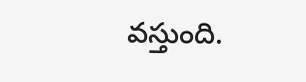వస్తుంది.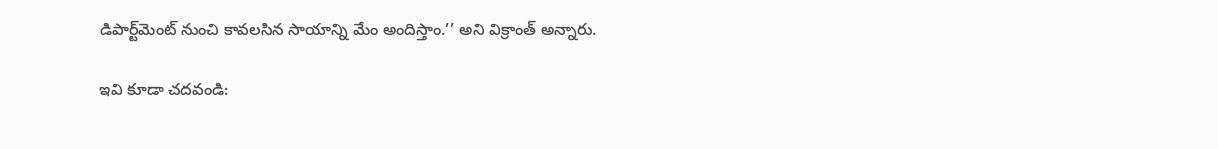డిపార్ట్‌మెంట్‌ నుంచి కావలసిన సాయాన్ని మేం అందిస్తాం.’’ అని విక్రాంత్ అన్నారు.

ఇవి కూడా చదవండి: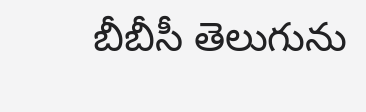బీబీసీ తెలుగును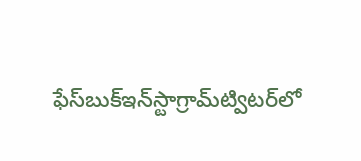ఫేస్‌బుక్ఇన్‌స్టాగ్రామ్‌ట్విటర్‌లో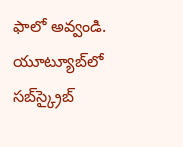ఫాలో అవ్వండి. యూట్యూబ్‌లో సబ్‌స్క్రైబ్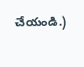చేయండి.)